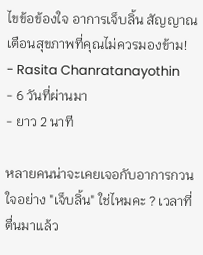ไขข้อข้องใจ อาการเจ็บลิ้น สัญญาณเตือนสุขภาพที่คุณไม่ควรมองข้าม!
- Rasita Chanratanayothin
- 6 วันที่ผ่านมา
- ยาว 2 นาที

หลายคนน่าจะเคยเจอกับอาการกวนใจอย่าง "เจ็บลิ้น" ใช่ไหมคะ ? เวลาที่ตื่นมาแล้ว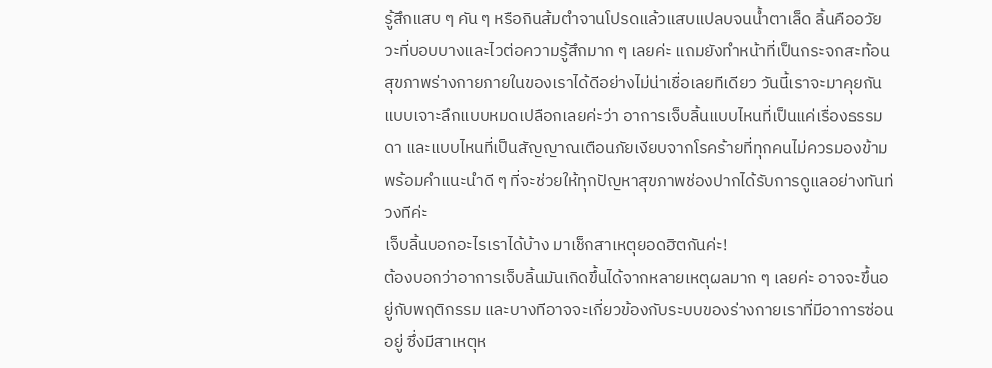รู้สึกแสบ ๆ คัน ๆ หรือกินส้มตำจานโปรดแล้วแสบแปลบจนน้ำตาเล็ด ลิ้นคืออวัยวะที่บอบบางและไวต่อความรู้สึกมาก ๆ เลยค่ะ แถมยังทำหน้าที่เป็นกระจกสะท้อนสุขภาพร่างกายภายในของเราได้ดีอย่างไม่น่าเชื่อเลยทีเดียว วันนี้เราจะมาคุยกันแบบเจาะลึกแบบหมดเปลือกเลยค่ะว่า อาการเจ็บลิ้นแบบไหนที่เป็นแค่เรื่องธรรมดา และแบบไหนที่เป็นสัญญาณเตือนภัยเงียบจากโรคร้ายที่ทุกคนไม่ควรมองข้าม พร้อมคำแนะนำดี ๆ ที่จะช่วยให้ทุกปัญหาสุขภาพช่องปากได้รับการดูแลอย่างทันท่วงทีค่ะ
เจ็บลิ้นบอกอะไรเราได้บ้าง มาเช็กสาเหตุยอดฮิตกันค่ะ!
ต้องบอกว่าอาการเจ็บลิ้นมันเกิดขึ้นได้จากหลายเหตุผลมาก ๆ เลยค่ะ อาจจะขึ้นอยู่กับพฤติกรรม และบางทีอาจจะเกี่ยวข้องกับระบบของร่างกายเราที่มีอาการซ่อนอยู่ ซึ่งมีสาเหตุห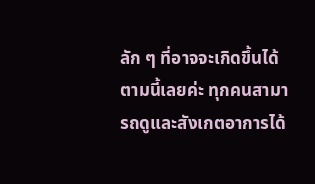ลัก ๆ ที่อาจจะเกิดขึ้นได้ตามนี้เลยค่ะ ทุกคนสามารถดูและสังเกตอาการได้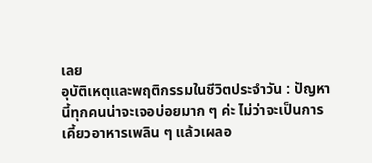เลย
อุบัติเหตุและพฤติกรรมในชีวิตประจำวัน : ปัญหานี้ทุกคนน่าจะเจอบ่อยมาก ๆ ค่ะ ไม่ว่าจะเป็นการเคี้ยวอาหารเพลิน ๆ แล้วเผลอ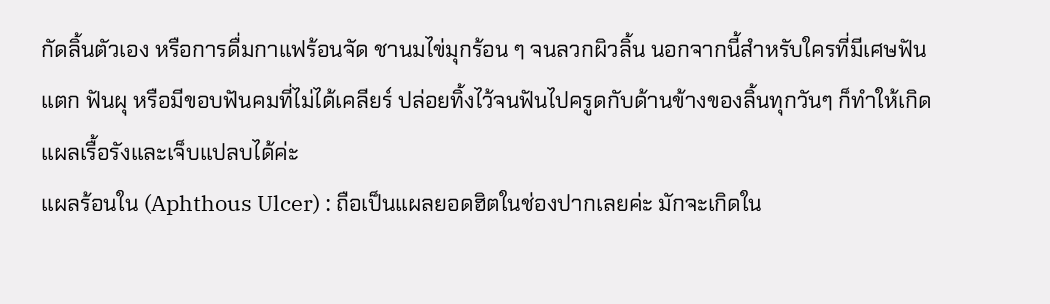กัดลิ้นตัวเอง หรือการดื่มกาแฟร้อนจัด ชานมไข่มุกร้อน ๆ จนลวกผิวลิ้น นอกจากนี้สำหรับใครที่มีเศษฟันแตก ฟันผุ หรือมีขอบฟันคมที่ไม่ได้เคลียร์ ปล่อยทิ้งไว้จนฟันไปครูดกับด้านข้างของลิ้นทุกวันๆ ก็ทำให้เกิดแผลเรื้อรังและเจ็บแปลบได้ค่ะ
แผลร้อนใน (Aphthous Ulcer) : ถือเป็นแผลยอดฮิตในช่องปากเลยค่ะ มักจะเกิดใน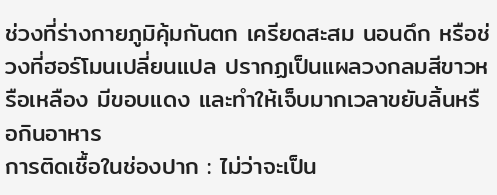ช่วงที่ร่างกายภูมิคุ้มกันตก เครียดสะสม นอนดึก หรือช่วงที่ฮอร์โมนเปลี่ยนแปล ปรากฏเป็นแผลวงกลมสีขาวหรือเหลือง มีขอบแดง และทำให้เจ็บมากเวลาขยับลิ้นหรือกินอาหาร
การติดเชื้อในช่องปาก : ไม่ว่าจะเป็น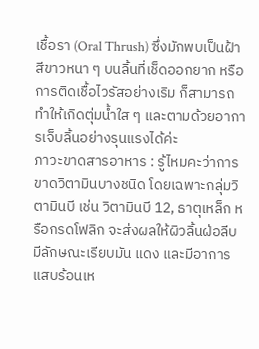เชื้อรา (Oral Thrush) ซึ่งมักพบเป็นฝ้าสีขาวหนา ๆ บนลิ้นที่เช็ดออกยาก หรือการติดเชื้อไวรัสอย่างเริม ก็สามารถทำให้เกิดตุ่มน้ำใส ๆ และตามด้วยอาการเจ็บลิ้นอย่างรุนแรงได้ค่ะ
ภาวะขาดสารอาหาร : รู้ไหมคะว่าการขาดวิตามินบางชนิด โดยเฉพาะกลุ่มวิตามินบี เช่น วิตามินบี 12, ธาตุเหล็ก หรือกรดโฟลิก จะส่งผลให้ผิวลิ้นฝ่อลีบ มีลักษณะเรียบมัน แดง และมีอาการแสบร้อนเห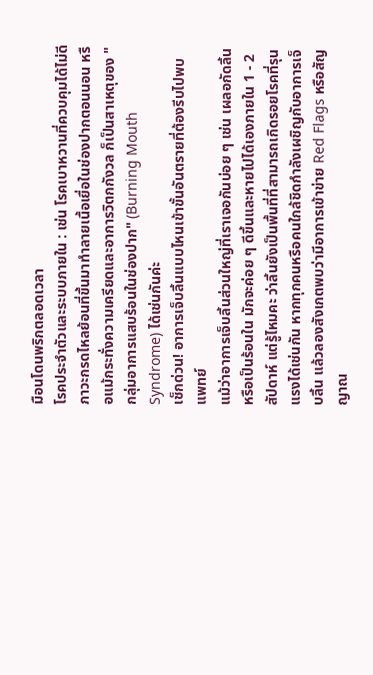มือนโดนพริกตลอดเวลา
โรคประจำตัวและระบบภายใน : เช่น โรคเบาหวานที่ควบคุมได้ไม่ดี ภาวะกรดไหลย้อนที่ขึ้นมาทำลายเนื้อเยื่อในช่องปากตอนนอน หรือแม้กระทั่งความเครียดและอาการวิตกกังวล ก็เป็นสาเหตุของ "กลุ่มอาการแสบร้อนในช่องปาก" (Burning Mouth Syndrome) ได้เช่นกันค่ะ
เช็กด่วน! อาการเจ็บลิ้นแบบไหนเข้าขั้นอันตรายที่ต้องรีบไปพบแพทย์
แม้ว่าอาการเจ็บลิ้นส่วนใหญ่ที่เราเจอกันบ่อย ๆ เช่น เผลอกัดลิ้น หรือเป็นร้อนใน มักจะค่อย ๆ ดีขึ้นและหายไปได้เองภายใน 1 - 2 สัปดาห์ แต่รู้ไหมคะ ว่าลิ้นยังเป็นพื้นที่ที่สามารถเกิดรอยโรคที่รุนแรงได้เช่นกัน หากทุกคนหรือคนใกล้ชิดกำลังเผชิญกับอาการเจ็บลิ้น แล้วลองสังเกตพบว่ามีอาการเข้าข่าย Red Flags หรือสัญญาณ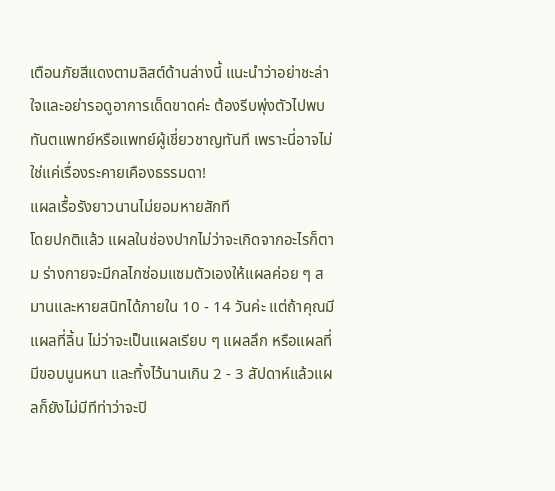เตือนภัยสีแดงตามลิสต์ด้านล่างนี้ แนะนำว่าอย่าชะล่าใจและอย่ารอดูอาการเด็ดขาดค่ะ ต้องรีบพุ่งตัวไปพบทันตแพทย์หรือแพทย์ผู้เชี่ยวชาญทันที เพราะนี่อาจไม่ใช่แค่เรื่องระคายเคืองธรรมดา!
แผลเรื้อรังยาวนานไม่ยอมหายสักที
โดยปกติแล้ว แผลในช่องปากไม่ว่าจะเกิดจากอะไรก็ตาม ร่างกายจะมีกลไกซ่อมแซมตัวเองให้แผลค่อย ๆ สมานและหายสนิทได้ภายใน 10 - 14 วันค่ะ แต่ถ้าคุณมีแผลที่ลิ้น ไม่ว่าจะเป็นแผลเรียบ ๆ แผลลึก หรือแผลที่มีขอบนูนหนา และทิ้งไว้นานเกิน 2 - 3 สัปดาห์แล้วแผลก็ยังไม่มีทีท่าว่าจะปิ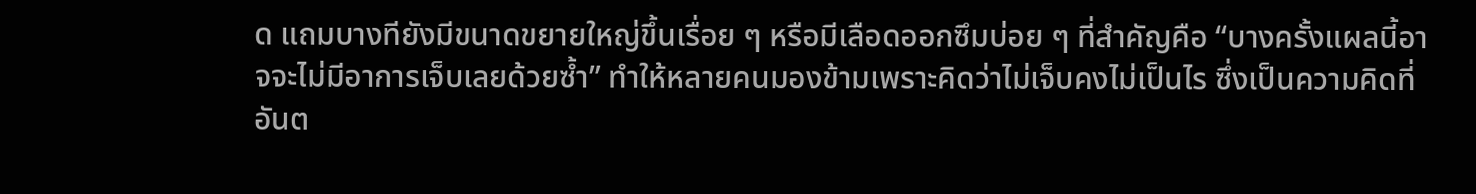ด แถมบางทียังมีขนาดขยายใหญ่ขึ้นเรื่อย ๆ หรือมีเลือดออกซึมบ่อย ๆ ที่สำคัญคือ “บางครั้งแผลนี้อาจจะไม่มีอาการเจ็บเลยด้วยซ้ำ” ทำให้หลายคนมองข้ามเพราะคิดว่าไม่เจ็บคงไม่เป็นไร ซึ่งเป็นความคิดที่อันต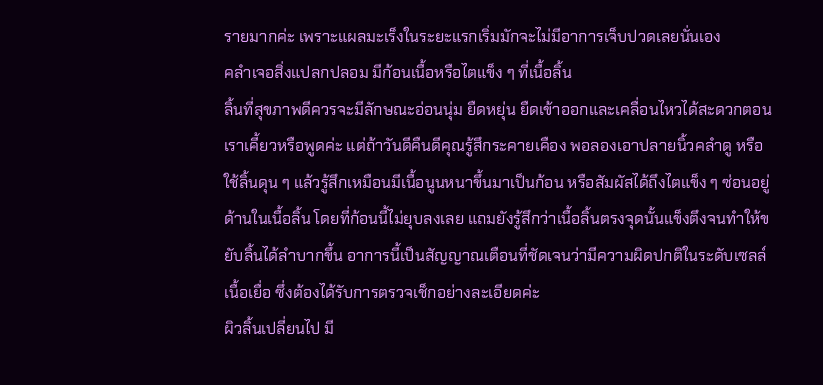รายมากค่ะ เพราะแผลมะเร็งในระยะแรกเริ่มมักจะไม่มีอาการเจ็บปวดเลยนั่นเอง
คลำเจอสิ่งแปลกปลอม มีก้อนเนื้อหรือไตแข็ง ๆ ที่เนื้อลิ้น
ลิ้นที่สุขภาพดีควรจะมีลักษณะอ่อนนุ่ม ยืดหยุ่น ยืดเข้าออกและเคลื่อนไหวได้สะดวกตอนเราเคี้ยวหรือพูดค่ะ แต่ถ้าวันดีคืนดีคุณรู้สึกระคายเคือง พอลองเอาปลายนิ้วคลำดู หรือใช้ลิ้นดุน ๆ แล้วรู้สึกเหมือนมีเนื้อนูนหนาขึ้นมาเป็นก้อน หรือสัมผัสได้ถึงไตแข็ง ๆ ซ่อนอยู่ด้านในเนื้อลิ้น โดยที่ก้อนนี้ไม่ยุบลงเลย แถมยังรู้สึกว่าเนื้อลิ้นตรงจุดนั้นแข็งตึงจนทำให้ขยับลิ้นได้ลำบากขึ้น อาการนี้เป็นสัญญาณเตือนที่ชัดเจนว่ามีความผิดปกติในระดับเซลล์เนื้อเยื่อ ซึ่งต้องได้รับการตรวจเช็กอย่างละเอียดค่ะ
ผิวลิ้นเปลี่ยนไป มี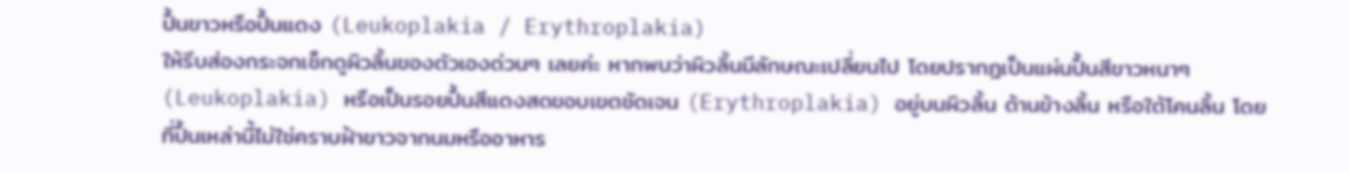ปื้นขาวหรือปื้นแดง (Leukoplakia / Erythroplakia)
ให้รีบส่องกระจกเช็กดูผิวลิ้นของตัวเองด่วนๆ เลยค่ะ หากพบว่าผิวลิ้นมีลักษณะเปลี่ยนไป โดยปรากฏเป็นแผ่นปื้นสีขาวหนาๆ (Leukoplakia) หรือเป็นรอยปื้นสีแดงสดขอบเขตชัดเจน (Erythroplakia) อยู่บนผิวลิ้น ด้านข้างลิ้น หรือใต้โคนลิ้น โดยที่ปื้นเหล่านี้ไม่ใช่คราบฝ้าขาวจากนมหรืออาหาร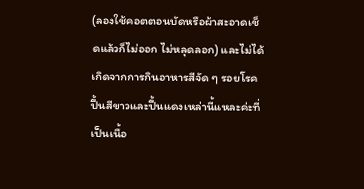(ลองใช้คอตตอนบัดหรือผ้าสะอาดเช็ดแล้วก็ไม่ออก ไม่หลุดลอก) และไม่ได้เกิดจากการกินอาหารสีจัด ๆ รอยโรคปื้นสีขาวและปื้นแดงเหล่านี้แหละค่ะที่เป็นเนื้อ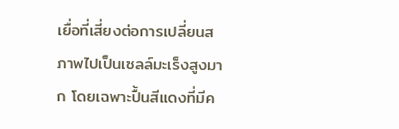เยื่อที่เสี่ยงต่อการเปลี่ยนสภาพไปเป็นเซลล์มะเร็งสูงมาก โดยเฉพาะปื้นสีแดงที่มีค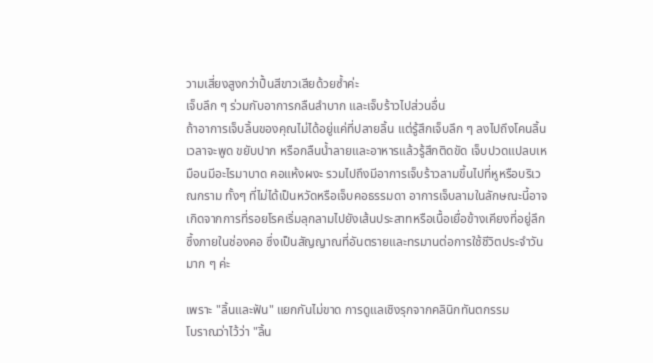วามเสี่ยงสูงกว่าปื้นสีขาวเสียด้วยซ้ำค่ะ
เจ็บลึก ๆ ร่วมกับอาการกลืนลำบาก และเจ็บร้าวไปส่วนอื่น
ถ้าอาการเจ็บลิ้นของคุณไม่ได้อยู่แค่ที่ปลายลิ้น แต่รู้สึกเจ็บลึก ๆ ลงไปถึงโคนลิ้น เวลาจะพูด ขยับปาก หรือกลืนน้ำลายและอาหารแล้วรู้สึกติดขัด เจ็บปวดแปลบเหมือนมีอะไรมาบาด คอแห้งผงะ รวมไปถึงมีอาการเจ็บร้าวลามขึ้นไปที่หูหรือบริเวณกราม ทั้งๆ ที่ไม่ได้เป็นหวัดหรือเจ็บคอธรรมดา อาการเจ็บลามในลักษณะนี้อาจเกิดจากการที่รอยโรคเริ่มลุกลามไปยังเส้นประสาทหรือเนื้อเยื่อข้างเคียงที่อยู่ลึกซึ้งภายในช่องคอ ซึ่งเป็นสัญญาณที่อันตรายและทรมานต่อการใช้ชีวิตประจำวันมาก ๆ ค่ะ

เพราะ "ลิ้นและฟัน" แยกกันไม่ขาด การดูแลเชิงรุกจากคลินิกทันตกรรม
โบราณว่าไว้ว่า "ลิ้น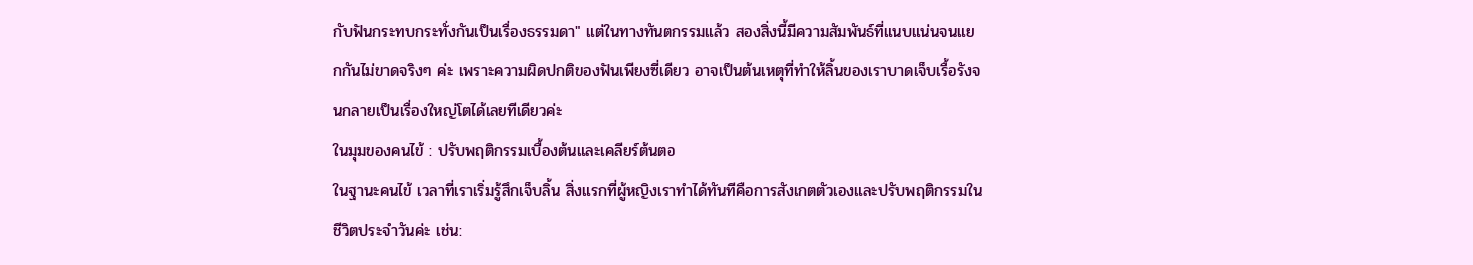กับฟันกระทบกระทั่งกันเป็นเรื่องธรรมดา" แต่ในทางทันตกรรมแล้ว สองสิ่งนี้มีความสัมพันธ์ที่แนบแน่นจนแยกกันไม่ขาดจริงๆ ค่ะ เพราะความผิดปกติของฟันเพียงซี่เดียว อาจเป็นต้นเหตุที่ทำให้ลิ้นของเราบาดเจ็บเรื้อรังจนกลายเป็นเรื่องใหญ่โตได้เลยทีเดียวค่ะ
ในมุมของคนไข้ : ปรับพฤติกรรมเบื้องต้นและเคลียร์ต้นตอ
ในฐานะคนไข้ เวลาที่เราเริ่มรู้สึกเจ็บลิ้น สิ่งแรกที่ผู้หญิงเราทำได้ทันทีคือการสังเกตตัวเองและปรับพฤติกรรมในชีวิตประจำวันค่ะ เช่น: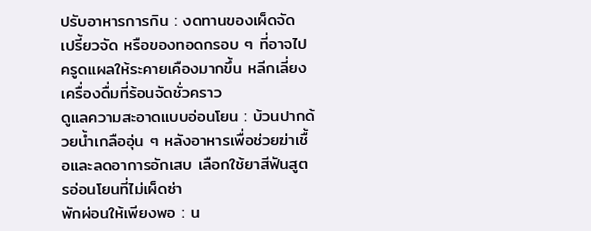ปรับอาหารการกิน : งดทานของเผ็ดจัด เปรี้ยวจัด หรือของทอดกรอบ ๆ ที่อาจไปครูดแผลให้ระคายเคืองมากขึ้น หลีกเลี่ยงเครื่องดื่มที่ร้อนจัดชั่วคราว
ดูแลความสะอาดแบบอ่อนโยน : บ้วนปากด้วยน้ำเกลืออุ่น ๆ หลังอาหารเพื่อช่วยฆ่าเชื้อและลดอาการอักเสบ เลือกใช้ยาสีฟันสูตรอ่อนโยนที่ไม่เผ็ดซ่า
พักผ่อนให้เพียงพอ : น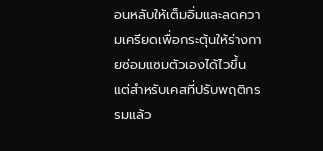อนหลับให้เต็มอิ่มและลดความเครียดเพื่อกระตุ้นให้ร่างกายซ่อมแซมตัวเองได้ไวขึ้น
แต่สำหรับเคสที่ปรับพฤติกรรมแล้ว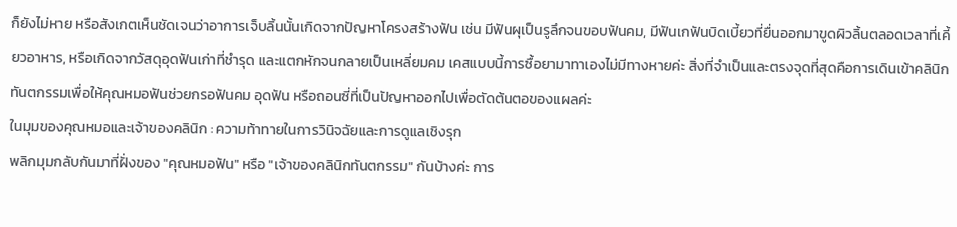ก็ยังไม่หาย หรือสังเกตเห็นชัดเจนว่าอาการเจ็บลิ้นนั้นเกิดจากปัญหาโครงสร้างฟัน เช่น มีฟันผุเป็นรูลึกจนขอบฟันคม, มีฟันเกฟันบิดเบี้ยวที่ยื่นออกมาขูดผิวลิ้นตลอดเวลาที่เคี้ยวอาหาร, หรือเกิดจากวัสดุอุดฟันเก่าที่ชำรุด และแตกหักจนกลายเป็นเหลี่ยมคม เคสแบบนี้การซื้อยามาทาเองไม่มีทางหายค่ะ สิ่งที่จำเป็นและตรงจุดที่สุดคือการเดินเข้าคลินิกทันตกรรมเพื่อให้คุณหมอฟันช่วยกรอฟันคม อุดฟัน หรือถอนซี่ที่เป็นปัญหาออกไปเพื่อตัดต้นตอของแผลค่ะ
ในมุมของคุณหมอและเจ้าของคลินิก : ความท้าทายในการวินิจฉัยและการดูแลเชิงรุก
พลิกมุมกลับกันมาที่ฝั่งของ "คุณหมอฟัน" หรือ "เจ้าของคลินิกทันตกรรม" กันบ้างค่ะ การ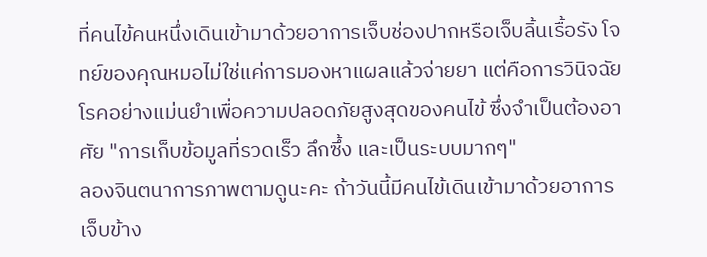ที่คนไข้คนหนึ่งเดินเข้ามาด้วยอาการเจ็บช่องปากหรือเจ็บลิ้นเรื้อรัง โจทย์ของคุณหมอไม่ใช่แค่การมองหาแผลแล้วจ่ายยา แต่คือการวินิจฉัยโรคอย่างแม่นยำเพื่อความปลอดภัยสูงสุดของคนไข้ ซึ่งจำเป็นต้องอาศัย "การเก็บข้อมูลที่รวดเร็ว ลึกซึ้ง และเป็นระบบมากๆ"
ลองจินตนาการภาพตามดูนะคะ ถ้าวันนี้มีคนไข้เดินเข้ามาด้วยอาการเจ็บข้าง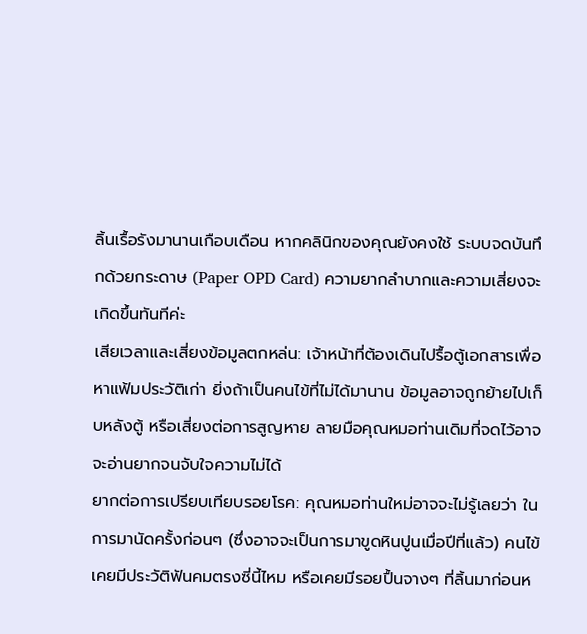ลิ้นเรื้อรังมานานเกือบเดือน หากคลินิกของคุณยังคงใช้ ระบบจดบันทึกด้วยกระดาษ (Paper OPD Card) ความยากลำบากและความเสี่ยงจะเกิดขึ้นทันทีค่ะ
เสียเวลาและเสี่ยงข้อมูลตกหล่น: เจ้าหน้าที่ต้องเดินไปรื้อตู้เอกสารเพื่อหาแฟ้มประวัติเก่า ยิ่งถ้าเป็นคนไข้ที่ไม่ได้มานาน ข้อมูลอาจถูกย้ายไปเก็บหลังตู้ หรือเสี่ยงต่อการสูญหาย ลายมือคุณหมอท่านเดิมที่จดไว้อาจจะอ่านยากจนจับใจความไม่ได้
ยากต่อการเปรียบเทียบรอยโรค: คุณหมอท่านใหม่อาจจะไม่รู้เลยว่า ในการมานัดครั้งก่อนๆ (ซึ่งอาจจะเป็นการมาขูดหินปูนเมื่อปีที่แล้ว) คนไข้เคยมีประวัติฟันคมตรงซี่นี้ไหม หรือเคยมีรอยปื้นจางๆ ที่ลิ้นมาก่อนห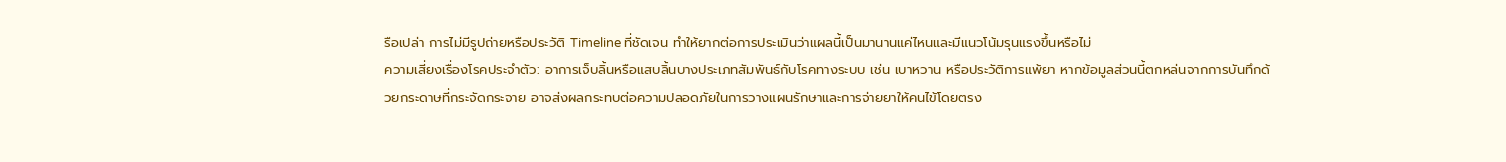รือเปล่า การไม่มีรูปถ่ายหรือประวัติ Timeline ที่ชัดเจน ทำให้ยากต่อการประเมินว่าแผลนี้เป็นมานานแค่ไหนและมีแนวโน้มรุนแรงขึ้นหรือไม่
ความเสี่ยงเรื่องโรคประจำตัว: อาการเจ็บลิ้นหรือแสบลิ้นบางประเภทสัมพันธ์กับโรคทางระบบ เช่น เบาหวาน หรือประวัติการแพ้ยา หากข้อมูลส่วนนี้ตกหล่นจากการบันทึกด้วยกระดาษที่กระจัดกระจาย อาจส่งผลกระทบต่อความปลอดภัยในการวางแผนรักษาและการจ่ายยาให้คนไข้โดยตรง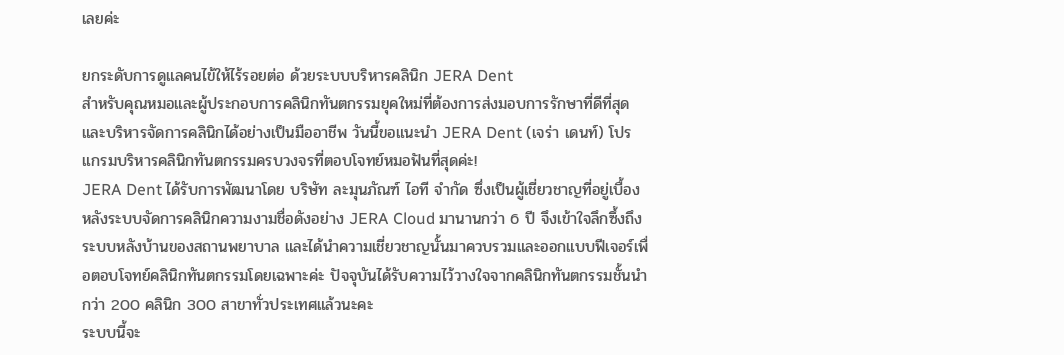เลยค่ะ

ยกระดับการดูแลคนไข้ให้ไร้รอยต่อ ด้วยระบบบริหารคลินิก JERA Dent
สำหรับคุณหมอและผู้ประกอบการคลินิกทันตกรรมยุคใหม่ที่ต้องการส่งมอบการรักษาที่ดีที่สุด และบริหารจัดการคลินิกได้อย่างเป็นมืออาชีพ วันนี้ขอแนะนำ JERA Dent (เจร่า เดนท์) โปรแกรมบริหารคลินิกทันตกรรมครบวงจรที่ตอบโจทย์หมอฟันที่สุดค่ะ!
JERA Dent ได้รับการพัฒนาโดย บริษัท ละมุนภัณฑ์ ไอที จำกัด ซึ่งเป็นผู้เชี่ยวชาญที่อยู่เบื้องหลังระบบจัดการคลินิกความงามชื่อดังอย่าง JERA Cloud มานานกว่า 6 ปี จึงเข้าใจลึกซึ้งถึงระบบหลังบ้านของสถานพยาบาล และได้นำความเชี่ยวชาญนั้นมาควบรวมและออกแบบฟีเจอร์เพื่อตอบโจทย์คลินิกทันตกรรมโดยเฉพาะค่ะ ปัจจุบันได้รับความไว้วางใจจากคลินิกทันตกรรมชั้นนำกว่า 200 คลินิก 300 สาขาทั่วประเทศแล้วนะคะ
ระบบนี้จะ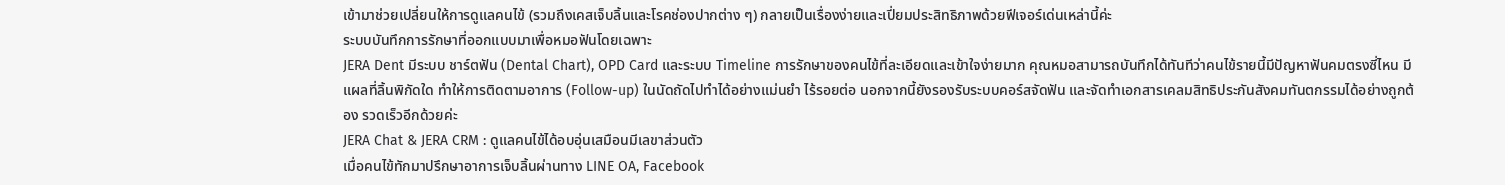เข้ามาช่วยเปลี่ยนให้การดูแลคนไข้ (รวมถึงเคสเจ็บลิ้นและโรคช่องปากต่าง ๆ) กลายเป็นเรื่องง่ายและเปี่ยมประสิทธิภาพด้วยฟีเจอร์เด่นเหล่านี้ค่ะ
ระบบบันทึกการรักษาที่ออกแบบมาเพื่อหมอฟันโดยเฉพาะ
JERA Dent มีระบบ ชาร์ตฟัน (Dental Chart), OPD Card และระบบ Timeline การรักษาของคนไข้ที่ละเอียดและเข้าใจง่ายมาก คุณหมอสามารถบันทึกได้ทันทีว่าคนไข้รายนี้มีปัญหาฟันคมตรงซี่ไหน มีแผลที่ลิ้นพิกัดใด ทำให้การติดตามอาการ (Follow-up) ในนัดถัดไปทำได้อย่างแม่นยำ ไร้รอยต่อ นอกจากนี้ยังรองรับระบบคอร์สจัดฟัน และจัดทำเอกสารเคลมสิทธิประกันสังคมทันตกรรมได้อย่างถูกต้อง รวดเร็วอีกด้วยค่ะ
JERA Chat & JERA CRM : ดูแลคนไข้ได้อบอุ่นเสมือนมีเลขาส่วนตัว
เมื่อคนไข้ทักมาปรึกษาอาการเจ็บลิ้นผ่านทาง LINE OA, Facebook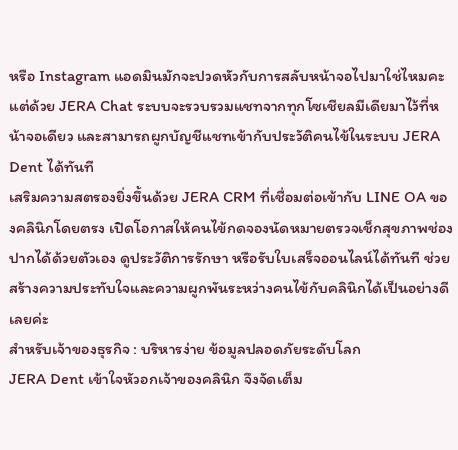หรือ Instagram แอดมินมักจะปวดหัวกับการสลับหน้าจอไปมาใช่ไหมคะ แต่ด้วย JERA Chat ระบบจะรวบรวมแชทจากทุกโซเชียลมีเดียมาไว้ที่หน้าจอเดียว และสามารถผูกบัญชีแชทเข้ากับประวัติคนไข้ในระบบ JERA Dent ได้ทันที
เสริมความสตรองยิ่งขึ้นด้วย JERA CRM ที่เชื่อมต่อเข้ากับ LINE OA ของคลินิกโดยตรง เปิดโอกาสให้คนไข้กดจองนัดหมายตรวจเช็กสุขภาพช่องปากได้ด้วยตัวเอง ดูประวัติการรักษา หรือรับใบเสร็จออนไลน์ได้ทันที ช่วยสร้างความประทับใจและความผูกพันระหว่างคนไข้กับคลินิกได้เป็นอย่างดีเลยค่ะ
สำหรับเจ้าของธุรกิจ : บริหารง่าย ข้อมูลปลอดภัยระดับโลก
JERA Dent เข้าใจหัวอกเจ้าของคลินิก จึงจัดเต็ม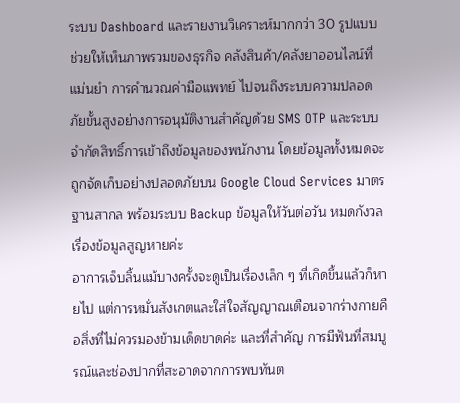ระบบ Dashboard และรายงานวิเคราะห์มากกว่า 30 รูปแบบ ช่วยให้เห็นภาพรวมของธุรกิจ คลังสินค้า/คลังยาออนไลน์ที่แม่นยำ การคำนวณค่ามือแพทย์ ไปจนถึงระบบความปลอดภัยขั้นสูงอย่างการอนุมัติงานสำคัญด้วย SMS OTP และระบบจำกัดสิทธิ์การเข้าถึงข้อมูลของพนักงาน โดยข้อมูลทั้งหมดจะถูกจัดเก็บอย่างปลอดภัยบน Google Cloud Services มาตรฐานสากล พร้อมระบบ Backup ข้อมูลให้วันต่อวัน หมดกังวลเรื่องข้อมูลสูญหายค่ะ
อาการเจ็บลิ้นแม้บางครั้งจะดูเป็นเรื่องเล็ก ๆ ที่เกิดขึ้นแล้วก็หายไป แต่การหมั่นสังเกตและใส่ใจสัญญาณเตือนจากร่างกายคือสิ่งที่ไม่ควรมองข้ามเด็ดขาดค่ะ และที่สำคัญ การมีฟันที่สมบูรณ์และช่องปากที่สะอาดจากการพบทันต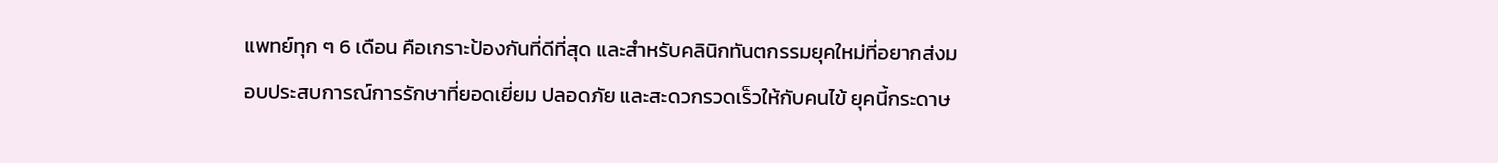แพทย์ทุก ๆ 6 เดือน คือเกราะป้องกันที่ดีที่สุด และสำหรับคลินิกทันตกรรมยุคใหม่ที่อยากส่งมอบประสบการณ์การรักษาที่ยอดเยี่ยม ปลอดภัย และสะดวกรวดเร็วให้กับคนไข้ ยุคนี้กระดาษ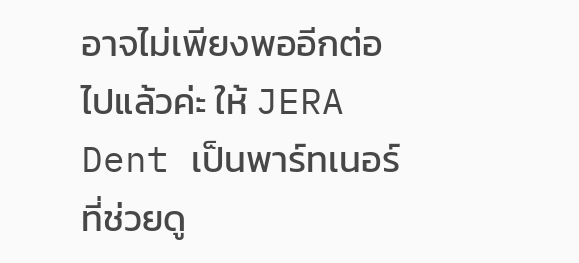อาจไม่เพียงพออีกต่อไปแล้วค่ะ ให้ JERA Dent เป็นพาร์ทเนอร์ที่ช่วยดู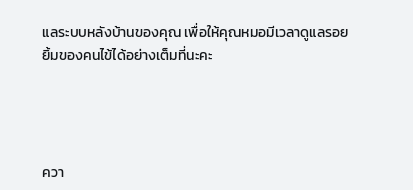แลระบบหลังบ้านของคุณ เพื่อให้คุณหมอมีเวลาดูแลรอยยิ้มของคนไข้ได้อย่างเต็มที่นะคะ




ควา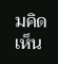มคิดเห็น